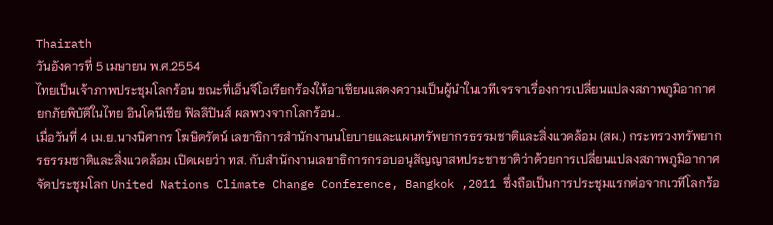Thairath
วันอังคารที่ 5 เมษายน พ.ศ.2554
ไทยเป็นเจ้าภาพประชุมโลกร้อน ขณะที่เอ็นจีโอเรียกร้องให้อาเซียนแสดงความเป็นผู้นำในเวทีเจรจาเรื่องการเปลี่ยนแปลงสภาพภูมิอากาศ ยกภัยพิบัติในไทย อินโดนีเซีย ฟิลลิปินส์ ผลพวงจากโลกร้อน..
เมื่อวันที่ 4 เม.ย.นางนิศากร โฆษิตรัตน์ เลขาธิการสำนักงานนโยบายและแผนทรัพยากรธรรมชาติและสิ่งแวดล้อม (สผ.) กระทรวงทรัพยากรธรรมชาติและสิ่งแวดล้อม เปิดเผยว่า ทส. กับสำนักงานเลขาธิการกรอบอนุสัญญาสหประชาชาติว่าด้วยการเปลี่ยนแปลงสภาพภูมิอากาศ จัดประชุมโลก United Nations Climate Change Conference, Bangkok ,2011 ซึ่งถือเป็นการประชุมแรกต่อจากเวทีโลกร้อ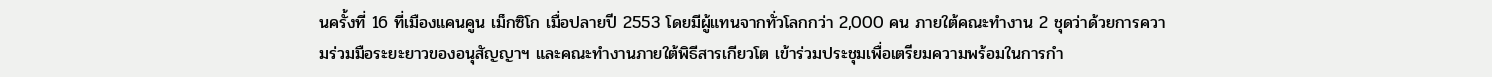นครั้งที่ 16 ที่เมืองแคนคูน เม็กซิโก เมื่อปลายปี 2553 โดยมีผู้แทนจากทั่วโลกกว่า 2,000 คน ภายใต้คณะทำงาน 2 ชุดว่าด้วยการความร่วมมือระยะยาวของอนุสัญญาฯ และคณะทำงานภายใต้พิธีสารเกียวโต เข้าร่วมประชุมเพื่อเตรียมความพร้อมในการกำ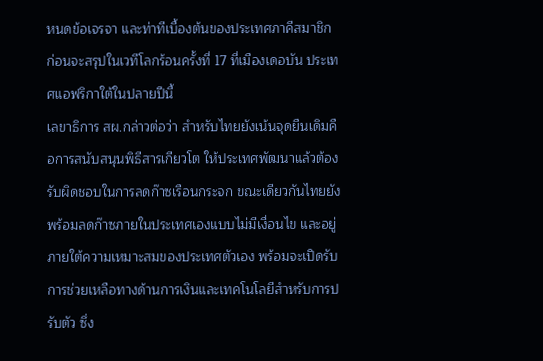หนดข้อเจรจา และท่าทีเบื้องต้นของประเทศภาคีสมาชิก ก่อนจะสรุปในเวทีโลกร้อนครั้งที่ 17 ที่เมืองเดอบัน ประเทศแอฟริกาใต้ในปลายปีนี้
เลขาธิการ สผ.กล่าวต่อว่า สำหรับไทยยังเน้นจุดยืนเดิมคือการสนับสนุนพิธีสารเกียวโต ให้ประเทศพัฒนาแล้วต้องรับผิดชอบในการลดก๊าซเรือนกระจก ขณะเดียวกันไทยยังพร้อมลดก๊าซภายในประเทศเองแบบไม่มีเงื่อนไข และอยู่ภายใต้ความเหมาะสมของประเทศตัวเอง พร้อมจะเปิดรับการช่วยเหลือทางด้านการเงินและเทคโนโลยีสำหรับการปรับตัว ซึ่ง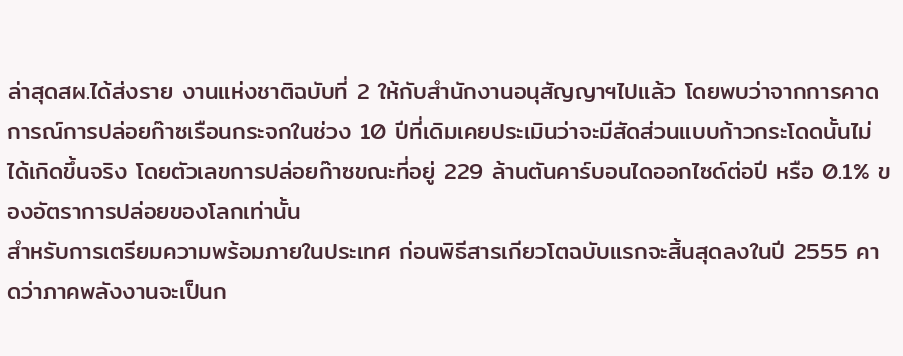ล่าสุดสผ.ได้ส่งราย งานแห่งชาติฉบับที่ 2 ให้กับสำนักงานอนุสัญญาฯไปแล้ว โดยพบว่าจากการคาดการณ์การปล่อยก๊าซเรือนกระจกในช่วง 10 ปีที่เดิมเคยประเมินว่าจะมีสัดส่วนแบบก้าวกระโดดนั้นไม่ได้เกิดขึ้นจริง โดยตัวเลขการปล่อยก๊าซขณะที่อยู่ 229 ล้านตันคาร์บอนไดออกไซด์ต่อปี หรือ 0.1% ของอัตราการปล่อยของโลกเท่านั้น
สำหรับการเตรียมความพร้อมภายในประเทศ ก่อนพิธีสารเกียวโตฉบับแรกจะสิ้นสุดลงในปี 2555 คาดว่าภาคพลังงานจะเป็นก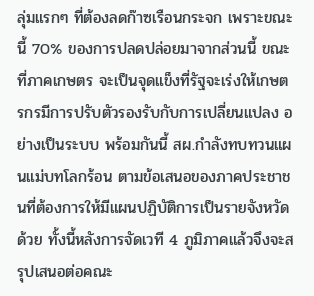ลุ่มแรกๆ ที่ต้องลดก๊าซเรือนกระจก เพราะขณะนี้ 70% ของการปลดปล่อยมาจากส่วนนี้ ขณะที่ภาคเกษตร จะเป็นจุดแข็งที่รัฐจะเร่งให้เกษตรกรมีการปรับตัวรองรับกับการเปลี่ยนแปลง อย่างเป็นระบบ พร้อมกันนี้ สผ.กำลังทบทวนแผนแม่บทโลกร้อน ตามข้อเสนอของภาคประชาชนที่ต้องการให้มีแผนปฏิบัติการเป็นรายจังหวัดด้วย ทั้งนี้หลังการจัดเวที 4 ภูมิภาคแล้วจึงจะสรุปเสนอต่อคณะ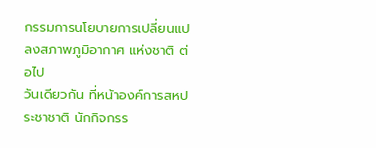กรรมการนโยบายการเปลี่ยนแปลงสภาพภูมิอากาศ แห่งชาติ ต่อไป
วันเดียวกัน ที่หน้าองค์การสหประชาชาติ นักกิจกรร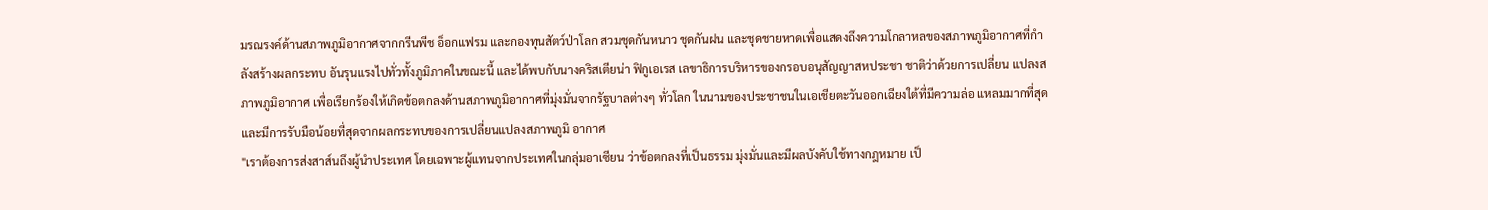มรณรงค์ด้านสภาพภูมิอากาศจากกรีนพีช อ็อกแฟรม และกองทุนสัตว์ป่าโลก สวมชุดกันหนาว ชุดกันฝน และชุดชายหาดเพื่อแสดงถึงความโกลาหลของสภาพภูมิอากาศที่กำลังสร้างผลกระทบ อันรุนแรงไปทั่วทั้งภูมิภาคในขณะนี้ และได้พบกับนางคริสเตียน่า ฟิกูเอเรส เลขาธิการบริหารของกรอบอนุสัญญาสหประชา ชาติว่าด้วยการเปลี่ยน แปลงสภาพภูมิอากาศ เพื่อเรียกร้องให้เกิดข้อตกลงด้านสภาพภูมิอากาศที่มุ่งมั่นจากรัฐบาลต่างๆ ทั่วโลก ในนามของประชาชนในเอเชียตะวันออกเฉียงใต้ที่มีความล่อ แหลมมากที่สุดและมีการรับมือน้อยที่สุดจากผลกระทบของการเปลี่ยนแปลงสภาพภูมิ อากาศ
"เราต้องการส่งสาส์นถึงผู้นำประเทศ โดยเฉพาะผู้แทนจากประเทศในกลุ่มอาเซียน ว่าข้อตกลงที่เป็นธรรม มุ่งมั่นและมีผลบังคับใช้ทางกฎหมาย เป็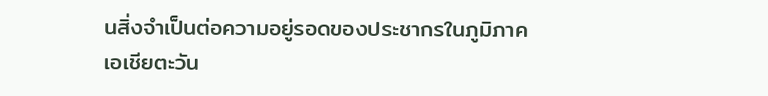นสิ่งจำเป็นต่อความอยู่รอดของประชากรในภูมิภาคเอเชียตะวัน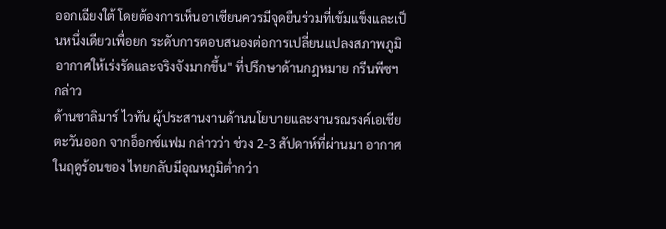ออกเฉียงใต้ โดยต้องการเห็นอาเซียนควรมีจุดยืนร่วมที่เข้มแข็งและเป็นหนึ่งเดียวเพื่อยก ระดับการตอบสนองต่อการเปลี่ยนแปลงสภาพภูมิอากาศให้เร่งรัดและจริงจังมากขึ้น" ที่ปรึกษาด้านกฎหมาย กรีนพีซฯ กล่าว
ด้านชาลิมาร์ ไวทัน ผู้ประสานงานด้านนโยบายและงานรณรงค์เอเชียตะวันออก จากอ็อกซ์แฟม กล่าวว่า ช่วง 2-3 สัปดาห์ที่ผ่านมา อากาศในฤดูร้อนของ ไทยกลับมีอุณหภูมิต่ำกว่า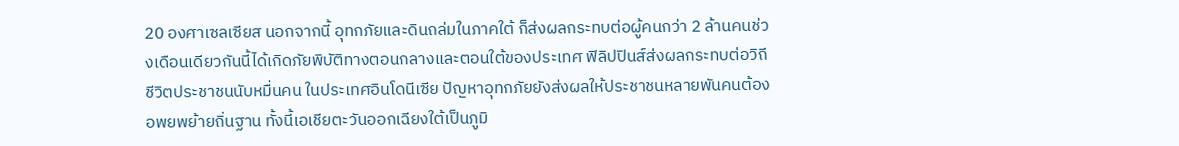20 องศาเซลเซียส นอกจากนี้ อุทกภัยและดินถล่มในภาคใต้ ก็ส่งผลกระทบต่อผู้คนกว่า 2 ล้านคนช่วงเดือนเดียวกันนี้ได้เกิดภัยพิบัติทางตอนกลางและตอนใต้ของประเทศ ฟิลิปปินส์ส่งผลกระทบต่อวิถีชีวิตประชาชนนับหมื่นคน ในประเทศอินโดนีเซีย ปัญหาอุทกภัยยังส่งผลให้ประชาชนหลายพันคนต้องอพยพย้ายถิ่นฐาน ทั้งนี้เอเชียตะวันออกเฉียงใต้เป็นภูมิ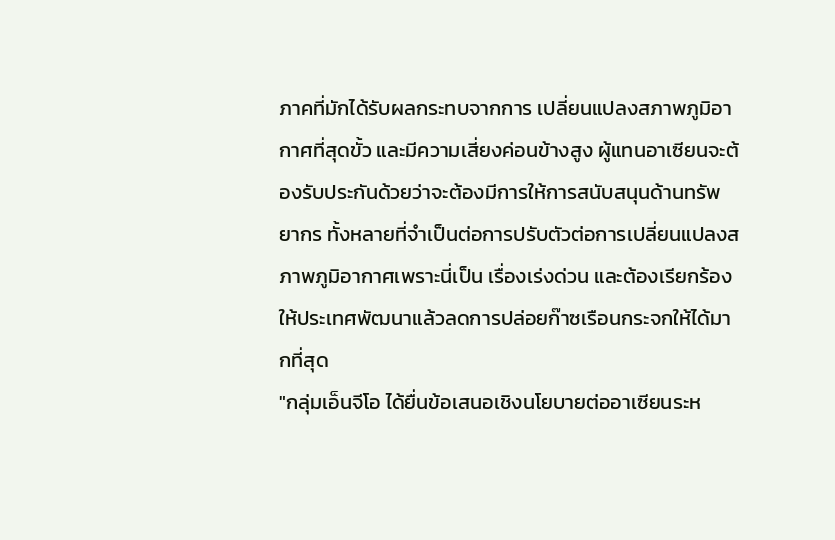ภาคที่มักได้รับผลกระทบจากการ เปลี่ยนแปลงสภาพภูมิอากาศที่สุดขั้ว และมีความเสี่ยงค่อนข้างสูง ผู้แทนอาเซียนจะต้องรับประกันด้วยว่าจะต้องมีการให้การสนับสนุนด้านทรัพยากร ทั้งหลายที่จำเป็นต่อการปรับตัวต่อการเปลี่ยนแปลงสภาพภูมิอากาศเพราะนี่เป็น เรื่องเร่งด่วน และต้องเรียกร้องให้ประเทศพัฒนาแล้วลดการปล่อยก๊าซเรือนกระจกให้ได้มากที่สุด
"กลุ่มเอ็นจีโอ ได้ยื่นข้อเสนอเชิงนโยบายต่ออาเซียนระห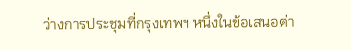ว่างการประชุมที่กรุงเทพฯ หนึ่งในข้อเสนอต่า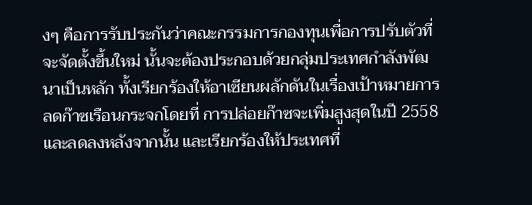งๆ คือการรับประกันว่าคณะกรรมการกองทุนเพื่อการปรับตัวที่จะจัดตั้งขึ้นใหม่ นั้นจะต้องประกอบด้วยกลุ่มประเทศกำลังพัฒนาเป็นหลัก ทั้งเรียกร้องให้อาเซียนผลักดันในเรื่องเป้าหมายการลดก๊าซเรือนกระจกโดยที่ การปล่อยก๊าซจะเพิ่มสูงสุดในปี 2558 และลดลงหลังจากนั้น และเรียกร้องให้ประเทศที่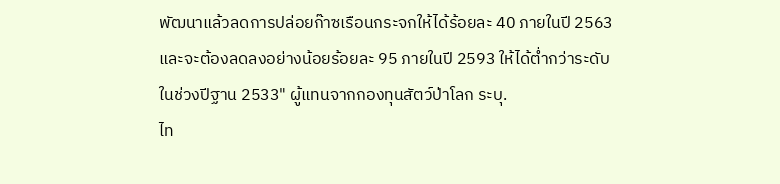พัฒนาแล้วลดการปล่อยก๊าซเรือนกระจกให้ได้ร้อยละ 40 ภายในปี 2563 และจะต้องลดลงอย่างน้อยร้อยละ 95 ภายในปี 2593 ให้ได้ต่ำกว่าระดับในช่วงปีฐาน 2533" ผู้แทนจากกองทุนสัตว์ป่าโลก ระบุ.
ไท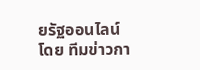ยรัฐออนไลน์
โดย ทีมข่าวกา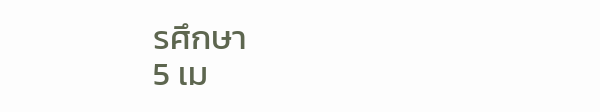รศึกษา
5 เม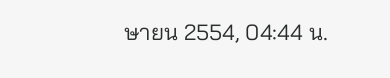ษายน 2554, 04:44 น.